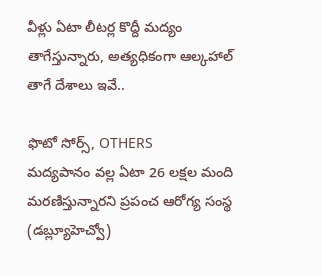వీళ్లు ఏటా లీటర్ల కొద్దీ మద్యం తాగేస్తున్నారు, అత్యధికంగా ఆల్కహాల్ తాగే దేశాలు ఇవే..

ఫొటో సోర్స్, OTHERS
మద్యపానం వల్ల ఏటా 26 లక్షల మంది మరణిస్తున్నారని ప్రపంచ ఆరోగ్య సంస్థ (డబ్ల్యూహెచ్వో)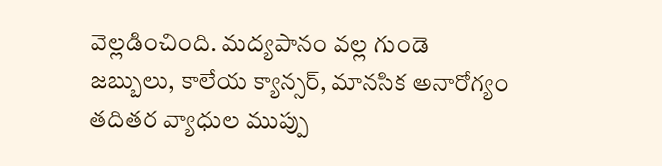వెల్లడించింది. మద్యపానం వల్ల గుండె జబ్బులు, కాలేయ క్యాన్సర్, మానసిక అనారోగ్యం తదితర వ్యాధుల ముప్పు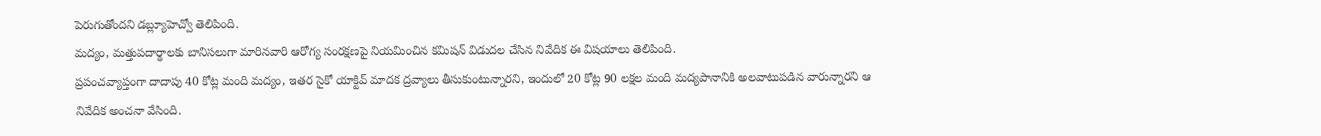పెరుగుతోందని డబ్ల్యూహెచ్వో తెలిపింది.
మద్యం, మత్తుపదార్థాలకు బానిసలుగా మారినవారి ఆరోగ్య సంరక్షణపై నియమించిన కమిషన్ విడుదల చేసిన నివేదిక ఈ విషయాలు తెలిపింది.
ప్రపంచవ్యాప్తంగా దాదాపు 40 కోట్ల మంది మద్యం, ఇతర సైకో యాక్టివ్ మాదక ద్రవ్యాలు తీసుకుంటున్నారని, ఇందులో 20 కోట్ల 90 లక్షల మంది మద్యపానానికి అలవాటుపడిన వారున్నారని ఆ నివేదిక అంచనా వేసింది.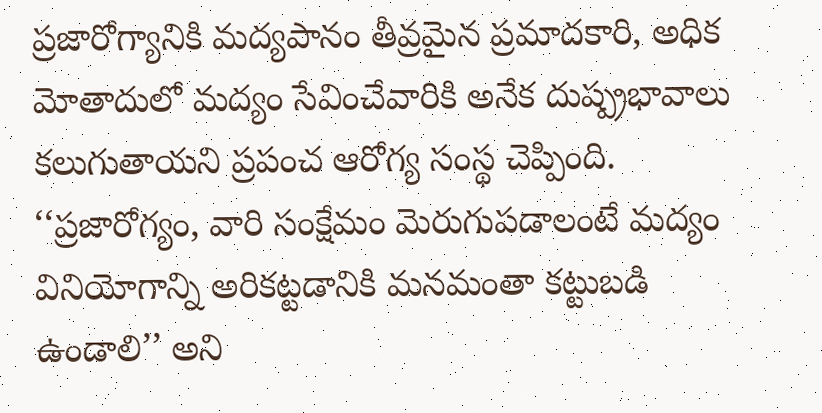ప్రజారోగ్యానికి మద్యపానం తీవ్రమైన ప్రమాదకారి, అధిక మోతాదులో మద్యం సేవించేవారికి అనేక దుష్ప్రభావాలు కలుగుతాయని ప్రపంచ ఆరోగ్య సంస్థ చెప్పింది.
‘‘ప్రజారోగ్యం, వారి సంక్షేమం మెరుగుపడాలంటే మద్యం వినియోగాన్ని అరికట్టడానికి మనమంతా కట్టుబడి ఉండాలి’’ అని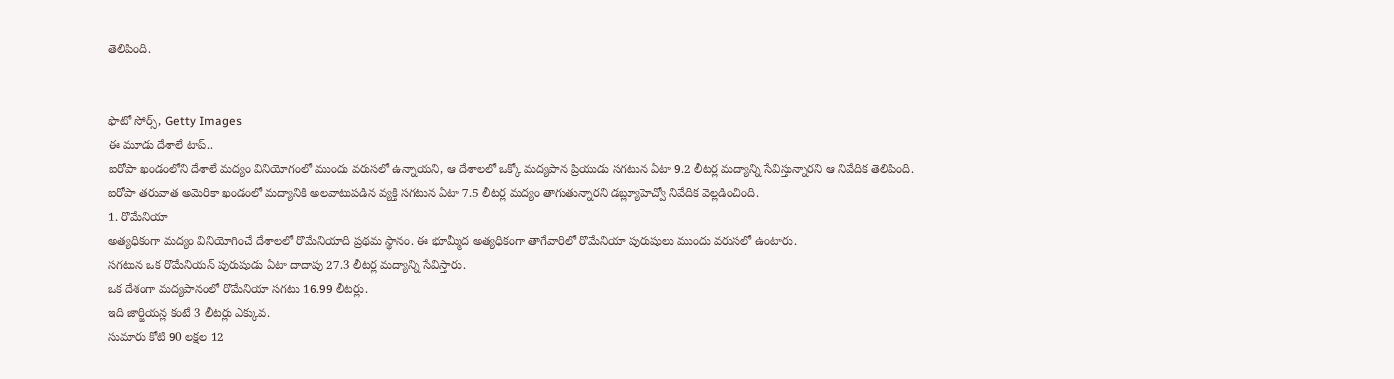తెలిపింది.


ఫొటో సోర్స్, Getty Images
ఈ మూడు దేశాలే టాప్..
ఐరోపా ఖండంలోని దేశాలే మద్యం వినియోగంలో ముందు వరుసలో ఉన్నాయని, ఆ దేశాలలో ఒక్కో మద్యపాన ప్రియుడు సగటున ఏటా 9.2 లీటర్ల మద్యాన్ని సేవిస్తున్నారని ఆ నివేదిక తెలిపింది.
ఐరోపా తరువాత అమెరికా ఖండంలో మద్యానికి అలవాటుపడిన వ్యక్తి సగటున ఏటా 7.5 లీటర్ల మద్యం తాగుతున్నారని డబ్ల్యూహెచ్వో నివేదిక వెల్లడించింది.
1. రొమేనియా
అత్యధికంగా మద్యం వినియోగించే దేశాలలో రొమేనియాది ప్రథమ స్థానం. ఈ భూమ్మీద అత్యధికంగా తాగేవారిలో రొమేనియా పురుషులు ముందు వరుసలో ఉంటారు.
సగటున ఒక రొమేనియన్ పురుషుడు ఏటా దాదాపు 27.3 లీటర్ల మద్యాన్ని సేవిస్తారు.
ఒక దేశంగా మద్యపానంలో రొమేనియా సగటు 16.99 లీటర్లు.
ఇది జార్జియన్ల కంటే 3 లీటర్లు ఎక్కువ.
సుమారు కోటి 90 లక్షల 12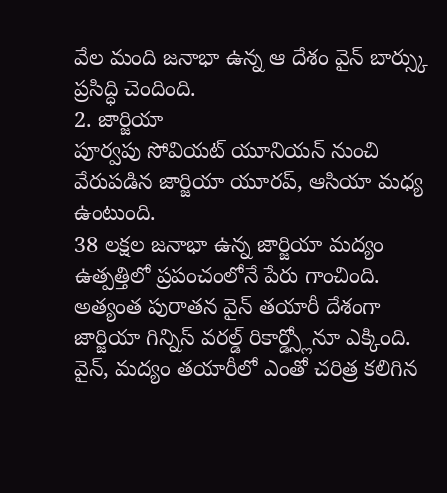వేల మంది జనాభా ఉన్న ఆ దేశం వైన్ బార్స్కు ప్రసిద్ధి చెందింది.
2. జార్జియా
పూర్వపు సోవియట్ యూనియన్ నుంచి వేరుపడిన జార్జియా యూరప్, ఆసియా మధ్య ఉంటుంది.
38 లక్షల జనాభా ఉన్న జార్జియా మద్యం ఉత్పత్తిలో ప్రపంచంలోనే పేరు గాంచింది.
అత్యంత పురాతన వైన్ తయారీ దేశంగా జార్జియా గిన్నిస్ వరల్డ్ రికార్డ్స్లోనూ ఎక్కింది.
వైన్, మద్యం తయారీలో ఎంతో చరిత్ర కలిగిన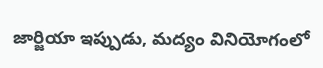జార్జియా ఇప్పుడు, మద్యం వినియోగంలో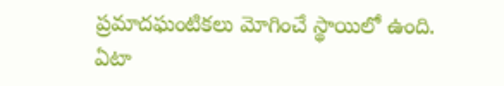ప్రమాదఘంటికలు మోగించే స్థాయిలో ఉంది.
ఏటా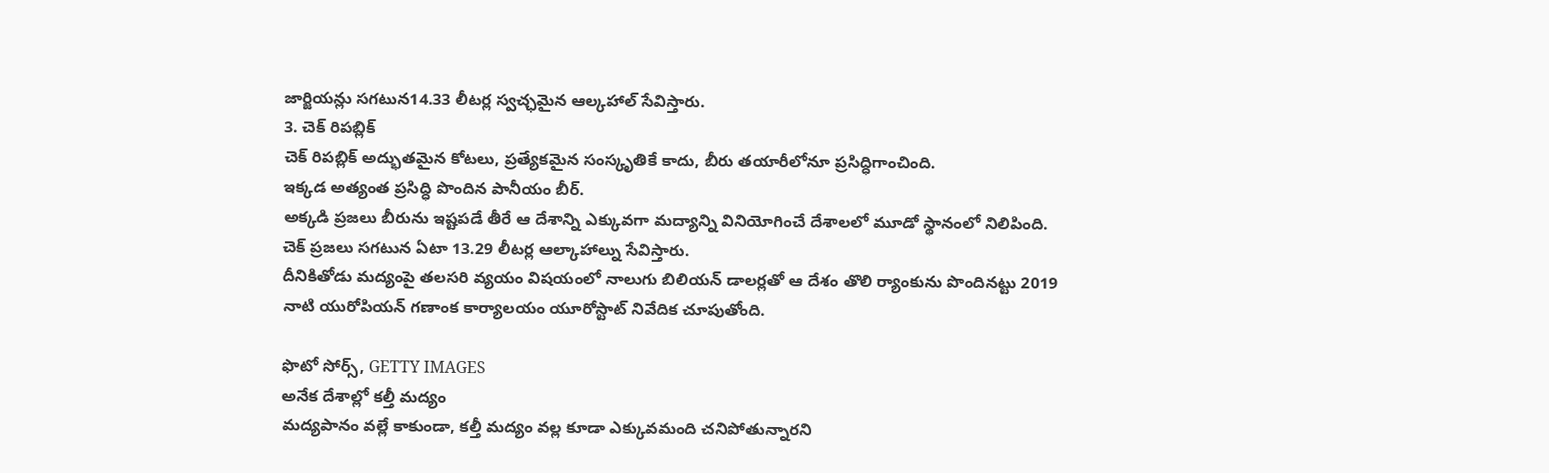జార్జియన్లు సగటున14.33 లీటర్ల స్వచ్ఛమైన ఆల్కహాల్ సేవిస్తారు.
3. చెక్ రిపబ్లిక్
చెక్ రిపబ్లిక్ అద్భుతమైన కోటలు, ప్రత్యేకమైన సంస్కృతికే కాదు, బీరు తయారీలోనూ ప్రసిద్ధిగాంచింది.
ఇక్కడ అత్యంత ప్రసిద్ధి పొందిన పానీయం బీర్.
అక్కడి ప్రజలు బీరును ఇష్టపడే తీరే ఆ దేశాన్ని ఎక్కువగా మద్యాన్ని వినియోగించే దేశాలలో మూడో స్థానంలో నిలిపింది.
చెక్ ప్రజలు సగటున ఏటా 13.29 లీటర్ల ఆల్కాహాల్ను సేవిస్తారు.
దీనికితోడు మద్యంపై తలసరి వ్యయం విషయంలో నాలుగు బిలియన్ డాలర్లతో ఆ దేశం తొలి ర్యాంకును పొందినట్టు 2019 నాటి యురోపియన్ గణాంక కార్యాలయం యూరోస్టాట్ నివేదిక చూపుతోంది.

ఫొటో సోర్స్, GETTY IMAGES
అనేక దేశాల్లో కల్తీ మద్యం
మద్యపానం వల్లే కాకుండా, కల్తీ మద్యం వల్ల కూడా ఎక్కువమంది చనిపోతున్నారని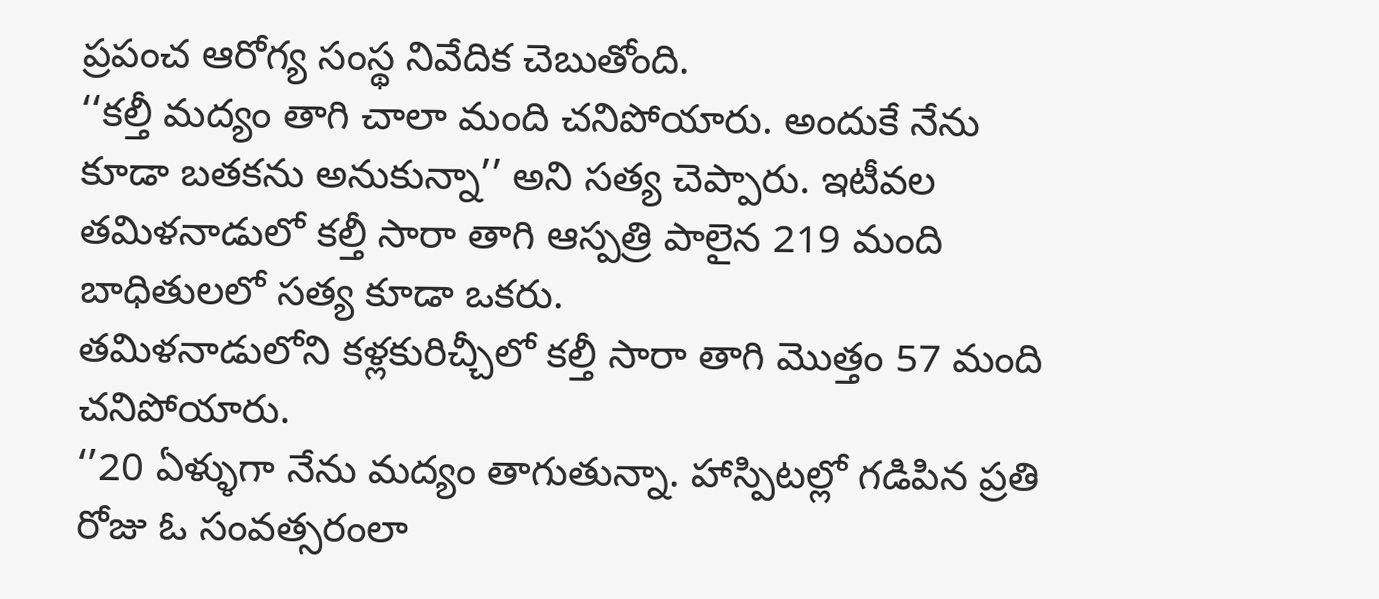ప్రపంచ ఆరోగ్య సంస్థ నివేదిక చెబుతోంది.
‘‘కల్తీ మద్యం తాగి చాలా మంది చనిపోయారు. అందుకే నేను కూడా బతకను అనుకున్నా’’ అని సత్య చెప్పారు. ఇటీవల తమిళనాడులో కల్తీ సారా తాగి ఆస్పత్రి పాలైన 219 మంది బాధితులలో సత్య కూడా ఒకరు.
తమిళనాడులోని కళ్లకురిచ్చీలో కల్తీ సారా తాగి మొత్తం 57 మంది చనిపోయారు.
‘’20 ఏళ్ళుగా నేను మద్యం తాగుతున్నా. హాస్పిటల్లో గడిపిన ప్రతి రోజు ఓ సంవత్సరంలా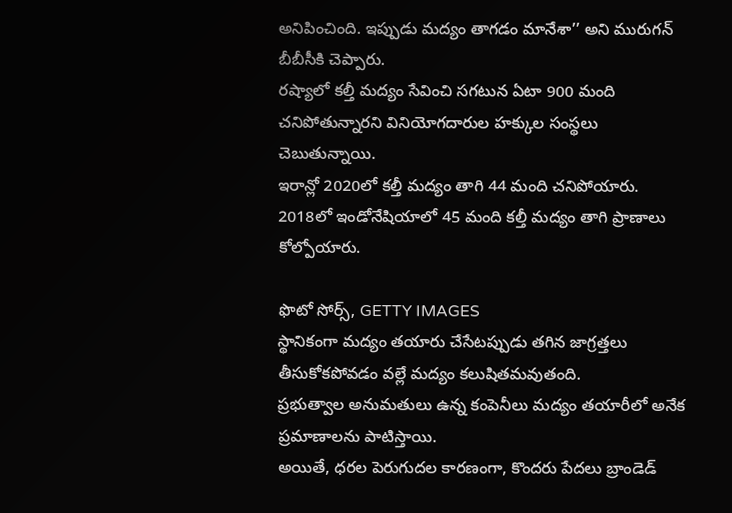అనిపించింది. ఇప్పుడు మద్యం తాగడం మానేశా’’ అని మురుగన్ బీబీసీకి చెప్పారు.
రష్యాలో కల్తీ మద్యం సేవించి సగటున ఏటా 900 మంది చనిపోతున్నారని వినియోగదారుల హక్కుల సంస్థలు చెబుతున్నాయి.
ఇరాన్లో 2020లో కల్తీ మద్యం తాగి 44 మంది చనిపోయారు.
2018లో ఇండోనేషియాలో 45 మంది కల్తీ మద్యం తాగి ప్రాణాలు కోల్పోయారు.

ఫొటో సోర్స్, GETTY IMAGES
స్థానికంగా మద్యం తయారు చేసేటప్పుడు తగిన జాగ్రత్తలు తీసుకోకపోవడం వల్లే మద్యం కలుషితమవుతంది.
ప్రభుత్వాల అనుమతులు ఉన్న కంపెనీలు మద్యం తయారీలో అనేక ప్రమాణాలను పాటిస్తాయి.
అయితే, ధరల పెరుగుదల కారణంగా, కొందరు పేదలు బ్రాండెడ్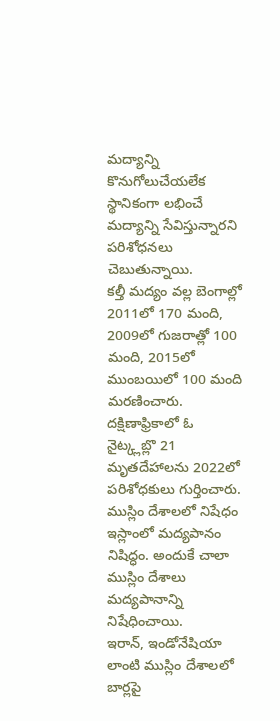మద్యాన్ని కొనుగోలుచేయలేక స్థానికంగా లభించే మద్యాన్ని సేవిస్తున్నారని పరిశోధనలు చెబుతున్నాయి.
కల్తీ మద్యం వల్ల బెంగాల్లో 2011లో 170 మంది, 2009లో గుజరాత్లో 100 మంది, 2015లో ముంబయిలో 100 మంది మరణించారు.
దక్షిణాఫ్రికాలో ఓ నైట్క్లబ్లొ 21 మృతదేహాలను 2022లో పరిశోధకులు గుర్తించారు.
ముస్లిం దేశాలలో నిషేధం
ఇస్లాంలో మద్యపానం నిషిద్ధం. అందుకే చాలా ముస్లిం దేశాలు మద్యపానాన్ని నిషేధించాయి.
ఇరాన్, ఇండోనేషియా లాంటి ముస్లిం దేశాలలో బార్లపై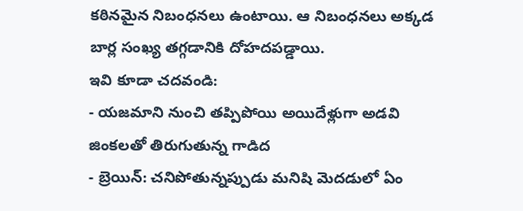కఠినమైన నిబంధనలు ఉంటాయి. ఆ నిబంధనలు అక్కడ బార్ల సంఖ్య తగ్గడానికి దోహదపడ్డాయి.
ఇవి కూడా చదవండి:
- యజమాని నుంచి తప్పిపోయి అయిదేళ్లుగా అడవి జింకలతో తిరుగుతున్న గాడిద
- బ్రెయిన్: చనిపోతున్నప్పుడు మనిషి మెదడులో ఏం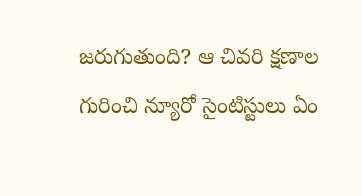జరుగుతుంది? ఆ చివరి క్షణాల గురించి న్యూరో సైంటిస్టులు ఏం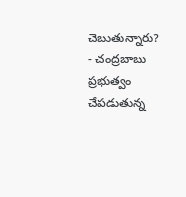చెబుతున్నారు?
- చంద్రబాబు ప్రభుత్వం చేపడుతున్న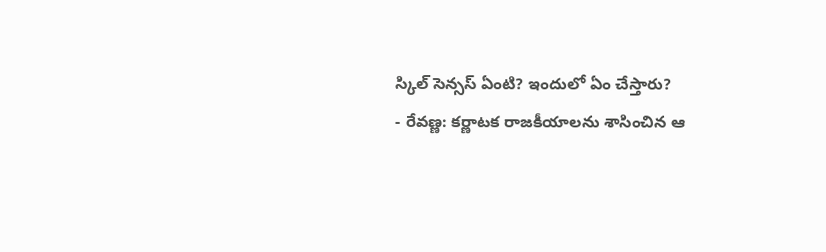స్కిల్ సెన్సస్ ఏంటి? ఇందులో ఏం చేస్తారు?
- రేవణ్ణ: కర్ణాటక రాజకీయాలను శాసించిన ఆ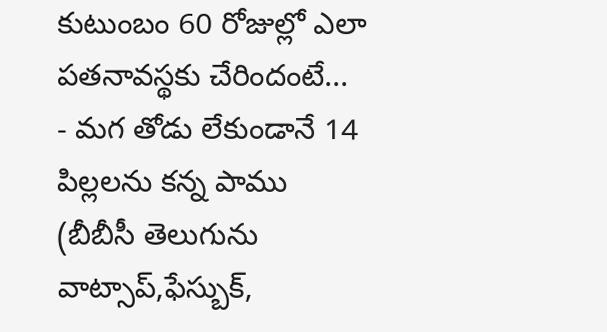కుటుంబం 60 రోజుల్లో ఎలా పతనావస్థకు చేరిందంటే...
- మగ తోడు లేకుండానే 14 పిల్లలను కన్న పాము
(బీబీసీ తెలుగును వాట్సాప్,ఫేస్బుక్,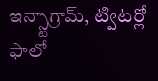ఇన్స్టాగ్రామ్, ట్విటర్లో ఫాలో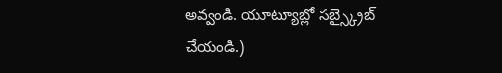అవ్వండి. యూట్యూబ్లో సబ్స్క్రైబ్ చేయండి.)